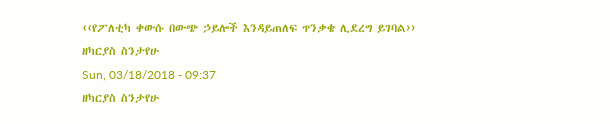‹‹የፖለቲካ ቀውሱ በውጭ ኃይሎች እንዳይጠለፍ ጥንቃቄ ሊደረግ ይገባል››
ዘካርያስ ስንታየሁ
Sun, 03/18/2018 - 09:37
ዘካርያስ ስንታየሁ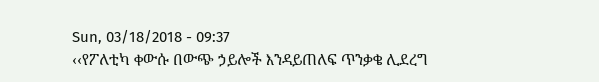Sun, 03/18/2018 - 09:37
‹‹የፖለቲካ ቀውሱ በውጭ ኃይሎች እንዳይጠለፍ ጥንቃቄ ሊደረግ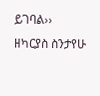ይገባል››
ዘካርያስ ስንታየሁ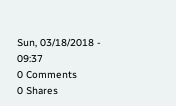Sun, 03/18/2018 - 09:37
0 Comments
0 Shares